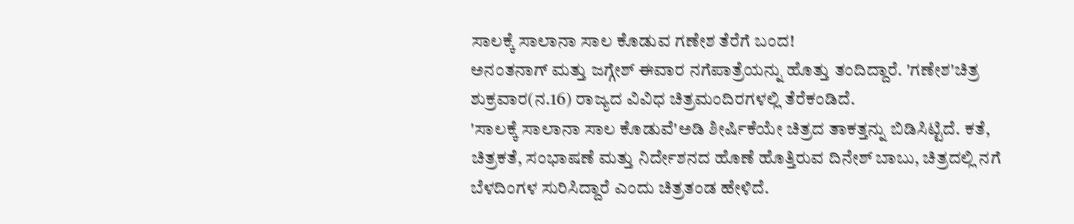ಸಾಲಕ್ಕೆ ಸಾಲಾನಾ ಸಾಲ ಕೊಡುವ ಗಣೇಶ ತೆರೆಗೆ ಬಂದ!
ಅನಂತನಾಗ್ ಮತ್ತು ಜಗ್ಗೇಶ್ ಈವಾರ ನಗೆಪಾತ್ರೆಯನ್ನು ಹೊತ್ತು ತಂದಿದ್ದಾರೆ. 'ಗಣೇಶ'ಚಿತ್ರ ಶುಕ್ರವಾರ(ನ.16) ರಾಜ್ಯದ ವಿವಿಧ ಚಿತ್ರಮಂದಿರಗಳಲ್ಲಿ ತೆರೆಕಂಡಿದೆ.
'ಸಾಲಕ್ಕೆ ಸಾಲಾನಾ ಸಾಲ ಕೊಡುವೆ'ಅಡಿ ಶೀರ್ಷಿಕೆಯೇ ಚಿತ್ರದ ತಾಕತ್ತನ್ನು ಬಿಡಿಸಿಟ್ಟಿದೆ. ಕತೆ, ಚಿತ್ರಕತೆ, ಸಂಭಾಷಣೆ ಮತ್ತು ನಿರ್ದೇಶನದ ಹೊಣೆ ಹೊತ್ತಿರುವ ದಿನೇಶ್ ಬಾಬು, ಚಿತ್ರದಲ್ಲಿ ನಗೆ ಬೆಳದಿಂಗಳ ಸುರಿಸಿದ್ದಾರೆ ಎಂದು ಚಿತ್ರತಂಡ ಹೇಳಿದೆ.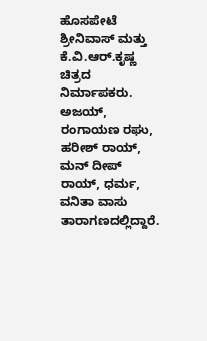ಹೊಸಪೇಟೆ ಶ್ರೀನಿವಾಸ್ ಮತ್ತು ಕೆ.ವಿ.ಆರ್.ಕೃಷ್ಣ ಚಿತ್ರದ ನಿರ್ಮಾಪಕರು. ಅಜಯ್, ರಂಗಾಯಣ ರಘು, ಹರೀಶ್ ರಾಯ್, ಮನ್ ದೀಪ್ ರಾಯ್, ಧರ್ಮ, ವನಿತಾ ವಾಸು ತಾರಾಗಣದಲ್ಲಿದ್ದಾರೆ.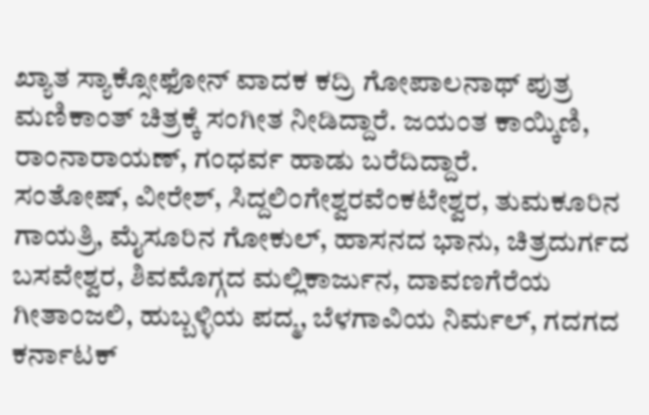ಖ್ಯಾತ ಸ್ಯಾಕ್ಸೋಫೋನ್ ವಾದಕ ಕದ್ರಿ ಗೋಪಾಲನಾಥ್ ಪುತ್ರ ಮಣಿಕಾಂತ್ ಚಿತ್ರಕ್ಕೆ ಸಂಗೀತ ನೀಡಿದ್ದಾರೆ. ಜಯಂತ ಕಾಯ್ಕಿಣಿ, ರಾಂನಾರಾಯಣ್, ಗಂಧರ್ವ ಹಾಡು ಬರೆದಿದ್ದಾರೆ.
ಸಂತೋಷ್, ವೀರೇಶ್, ಸಿದ್ದಲಿಂಗೇಶ್ವರವೆಂಕಟೇಶ್ವರ, ತುಮಕೂರಿನ ಗಾಯತ್ರಿ, ಮೈಸೂರಿನ ಗೋಕುಲ್, ಹಾಸನದ ಭಾನು, ಚಿತ್ರದುರ್ಗದ ಬಸವೇಶ್ವರ, ಶಿವಮೊಗ್ಗದ ಮಲ್ಲಿಕಾರ್ಜುನ, ದಾವಣಗೆರೆಯ ಗೀತಾಂಜಲಿ, ಹುಬ್ಬಳ್ಳಿಯ ಪದ್ಮ, ಬೆಳಗಾವಿಯ ನಿರ್ಮಲ್, ಗದಗದ ಕರ್ನಾಟಕ್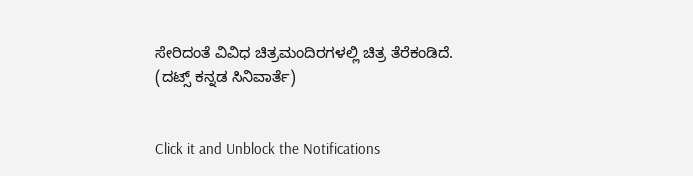ಸೇರಿದಂತೆ ವಿವಿಧ ಚಿತ್ರಮಂದಿರಗಳಲ್ಲಿ ಚಿತ್ರ ತೆರೆಕಂಡಿದೆ.
(ದಟ್ಸ್ ಕನ್ನಡ ಸಿನಿವಾರ್ತೆ)


Click it and Unblock the Notifications